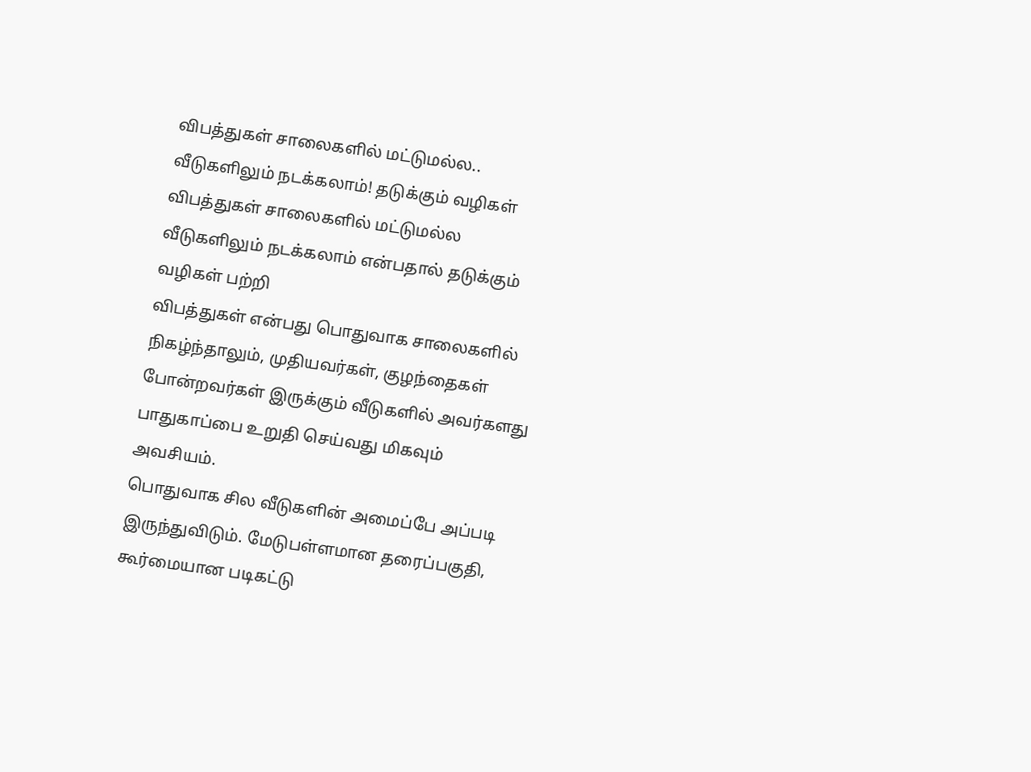விபத்துகள் சாலைகளில் மட்டுமல்ல.. வீடுகளிலும் நடக்கலாம்! தடுக்கும் வழிகள்
விபத்துகள் சாலைகளில் மட்டுமல்ல வீடுகளிலும் நடக்கலாம் என்பதால் தடுக்கும் வழிகள் பற்றி
விபத்துகள் என்பது பொதுவாக சாலைகளில் நிகழ்ந்தாலும், முதியவர்கள், குழந்தைகள் போன்றவர்கள் இருக்கும் வீடுகளில் அவர்களது பாதுகாப்பை உறுதி செய்வது மிகவும் அவசியம்.
பொதுவாக சில வீடுகளின் அமைப்பே அப்படி இருந்துவிடும். மேடுபள்ளமான தரைப்பகுதி, கூர்மையான படிகட்டு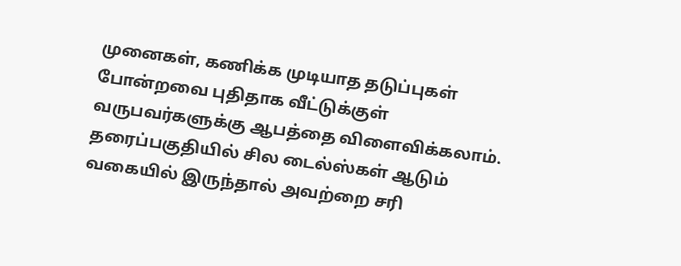முனைகள், கணிக்க முடியாத தடுப்புகள் போன்றவை புதிதாக வீட்டுக்குள் வருபவர்களுக்கு ஆபத்தை விளைவிக்கலாம்.
தரைப்பகுதியில் சில டைல்ஸ்கள் ஆடும் வகையில் இருந்தால் அவற்றை சரி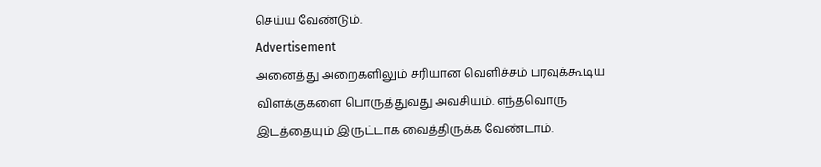செய்ய வேண்டும்.
Advertisement
அனைத்து அறைகளிலும் சரியான வெளிச்சம் பரவுக்கூடிய விளக்குகளை பொருத்துவது அவசியம். எந்தவொரு இடத்தையும் இருட்டாக வைத்திருக்க வேண்டாம்.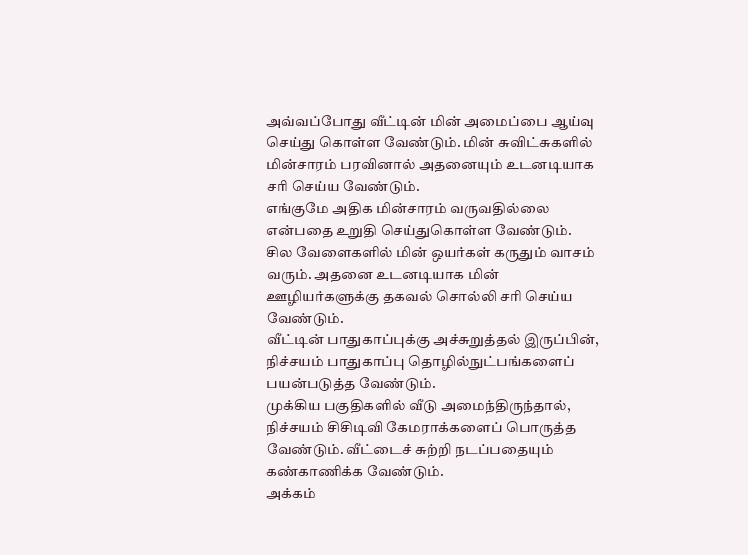அவ்வப்போது வீட்டின் மின் அமைப்பை ஆய்வு செய்து கொள்ள வேண்டும். மின் சுவிட்சுகளில் மின்சாரம் பரவினால் அதனையும் உடனடியாக சரி செய்ய வேண்டும்.
எங்குமே அதிக மின்சாரம் வருவதில்லை என்பதை உறுதி செய்துகொள்ள வேண்டும்.
சில வேளைகளில் மின் ஒயர்கள் கருதும் வாசம் வரும். அதனை உடனடியாக மின் ஊழியர்களுக்கு தகவல் சொல்லி சரி செய்ய வேண்டும்.
வீட்டின் பாதுகாப்புக்கு அச்சுறுத்தல் இருப்பின், நிச்சயம் பாதுகாப்பு தொழில்நுட்பங்களைப் பயன்படுத்த வேண்டும்.
முக்கிய பகுதிகளில் வீடு அமைந்திருந்தால், நிச்சயம் சிசிடிவி கேமராக்களைப் பொருத்த வேண்டும். வீட்டைச் சுற்றி நடப்பதையும் கண்காணிக்க வேண்டும்.
அக்கம்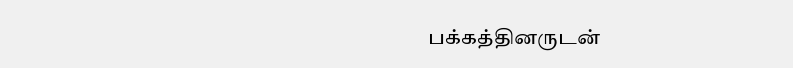பக்கத்தினருடன்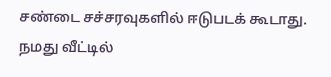சண்டை சச்சரவுகளில் ஈடுபடக் கூடாது.
நமது வீட்டில்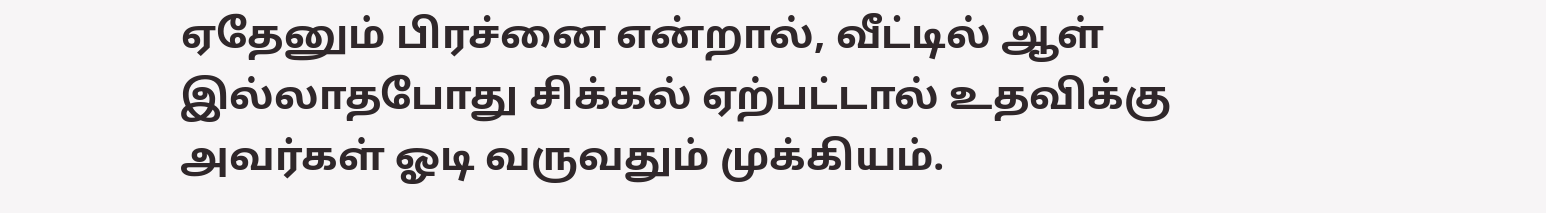ஏதேனும் பிரச்னை என்றால், வீட்டில் ஆள் இல்லாதபோது சிக்கல் ஏற்பட்டால் உதவிக்கு அவர்கள் ஓடி வருவதும் முக்கியம்.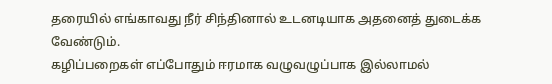தரையில் எங்காவது நீர் சிந்தினால் உடனடியாக அதனைத் துடைக்க வேண்டும்.
கழிப்பறைகள் எப்போதும் ஈரமாக வழுவழுப்பாக இல்லாமல்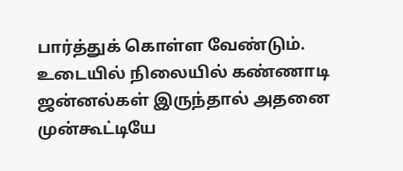பார்த்துக் கொள்ள வேண்டும்.
உடையில் நிலையில் கண்ணாடி ஜன்னல்கள் இருந்தால் அதனை முன்கூட்டியே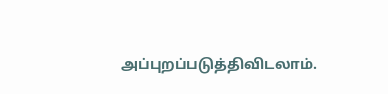அப்புறப்படுத்திவிடலாம்.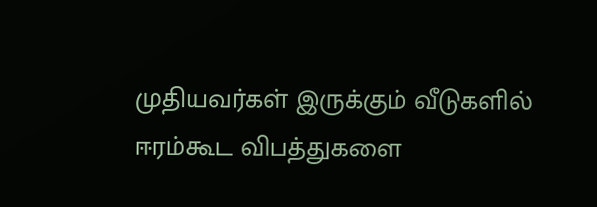முதியவர்கள் இருக்கும் வீடுகளில் ஈரம்கூட விபத்துகளை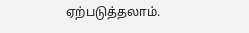ஏற்படுத்தலாம்.